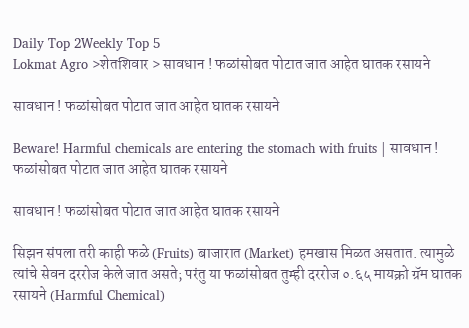Daily Top 2Weekly Top 5
Lokmat Agro >शेतशिवार > सावधान ! फळांसोबत पोटात जात आहेत घातक रसायने

सावधान ! फळांसोबत पोटात जात आहेत घातक रसायने

Beware! Harmful chemicals are entering the stomach with fruits | सावधान ! फळांसोबत पोटात जात आहेत घातक रसायने

सावधान ! फळांसोबत पोटात जात आहेत घातक रसायने

सिझन संपला तरी काही फळे (Fruits) बाजारात (Market) हमखास मिळत असतात. त्यामुळे त्यांचे सेवन दररोज केले जात असते; परंतु या फळांसोबत तुम्ही दररोज ०.६५ मायक्रो ग्रॅम घातक रसायने (Harmful Chemical)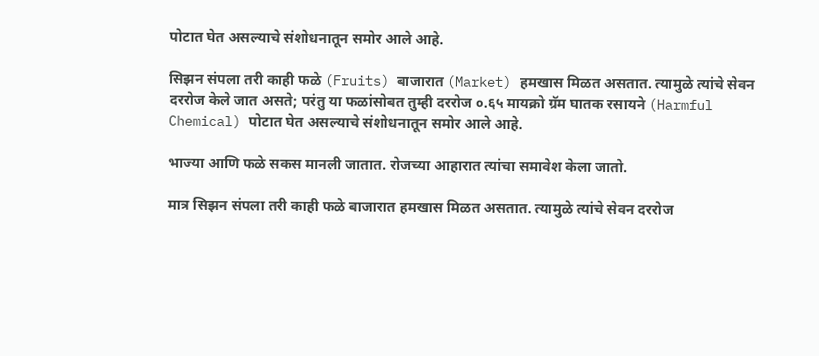पोटात घेत असल्याचे संशोधनातून समोर आले आहे.

सिझन संपला तरी काही फळे (Fruits) बाजारात (Market) हमखास मिळत असतात. त्यामुळे त्यांचे सेवन दररोज केले जात असते; परंतु या फळांसोबत तुम्ही दररोज ०.६५ मायक्रो ग्रॅम घातक रसायने (Harmful Chemical) पोटात घेत असल्याचे संशोधनातून समोर आले आहे.

भाज्या आणि फळे सकस मानली जातात. रोजच्या आहारात त्यांचा समावेश केला जातो.

मात्र सिझन संपला तरी काही फळे बाजारात हमखास मिळत असतात. त्यामुळे त्यांचे सेवन दररोज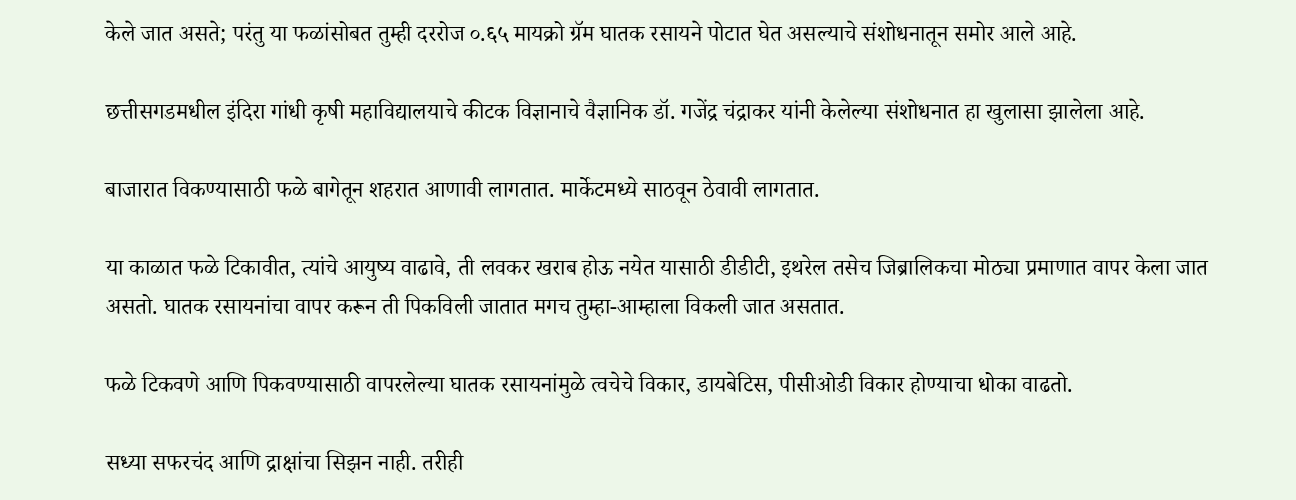केले जात असते; परंतु या फळांसोबत तुम्ही दररोज ०.६५ मायक्रो ग्रॅम घातक रसायने पोटात घेत असल्याचे संशोधनातून समोर आले आहे.

छत्तीसगडमधील इंदिरा गांधी कृषी महाविद्यालयाचे कीटक विज्ञानाचे वैज्ञानिक डॉ. गजेंद्र चंद्राकर यांनी केलेल्या संशोधनात हा खुलासा झालेला आहे.

बाजारात विकण्यासाठी फळे बागेतून शहरात आणावी लागतात. मार्केटमध्ये साठवून ठेवावी लागतात.

या काळात फळे टिकावीत, त्यांचे आयुष्य वाढावे, ती लवकर खराब होऊ नयेत यासाठी डीडीटी, इथरेल तसेच जिब्रालिकचा मोठ्या प्रमाणात वापर केला जात असतो. घातक रसायनांचा वापर करून ती पिकविली जातात मगच तुम्हा-आम्हाला विकली जात असतात.

फळे टिकवणे आणि पिकवण्यासाठी वापरलेल्या घातक रसायनांमुळे त्वचेचे विकार, डायबेटिस, पीसीओडी विकार होण्याचा धोका वाढतो.

सध्या सफरचंद आणि द्राक्षांचा सिझन नाही. तरीही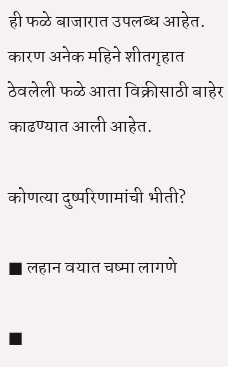ही फळे बाजारात उपलब्ध आहेत. कारण अनेक महिने शीतगृहात ठेवलेली फळे आता विक्रीसाठी बाहेर काढण्यात आली आहेत.

कोणत्या दुष्परिणामांची भीती?

■ लहान वयात चष्मा लागणे

■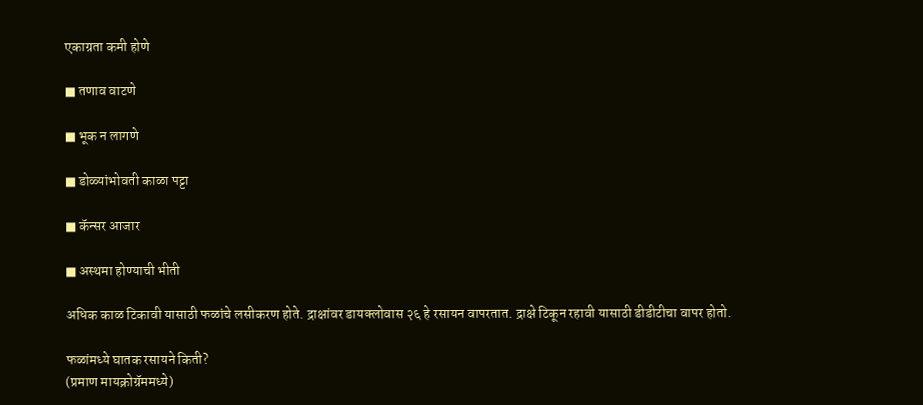एकाग्रता कमी होणे

■ तणाव वाटणे

■ भूक न लागणे

■ डोळ्यांभोवती काळा पट्टा

■ कॅन्सर आजार

■ अस्थमा होण्याची भीती

अधिक काळ टिकावी यासाठी फळांचे लसीकरण होते. द्राक्षांवर डायक्लोवास २६ हे रसायन वापरतात. द्राक्षे टिकून रहावी यासाठी डीडीटीचा वापर होतो.

फळांमध्ये घातक रसायने किती?
(प्रमाण मायक्रोग्रॅममध्ये)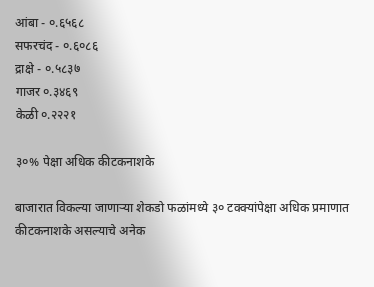आंबा - ०.६५६८
सफरचंद - ०.६०८६
द्राक्षे - ०.५८३७
गाजर ०.३४६९
केळी ०.२२२१

३०% पेक्षा अधिक कीटकनाशके

बाजारात विकल्या जाणाऱ्या शेकडो फळांमध्ये ३० टक्क्यांपेक्षा अधिक प्रमाणात कीटकनाशके असल्याचे अनेक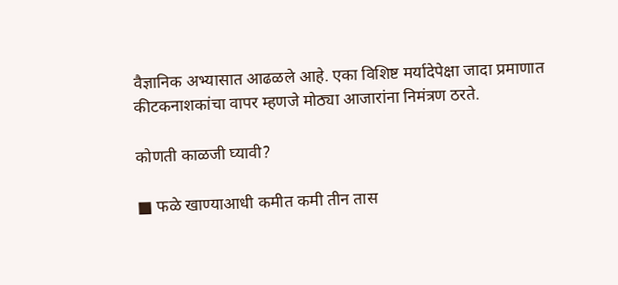वैज्ञानिक अभ्यासात आढळले आहे. एका विशिष्ट मर्यादेपेक्षा जादा प्रमाणात कीटकनाशकांचा वापर म्हणजे मोठ्या आजारांना निमंत्रण ठरते.

कोणती काळजी घ्यावी?

■ फळे खाण्याआधी कमीत कमी तीन तास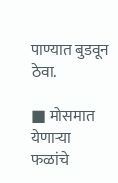पाण्यात बुडवून ठेवा.

■ मोसमात येणाऱ्या फळांचे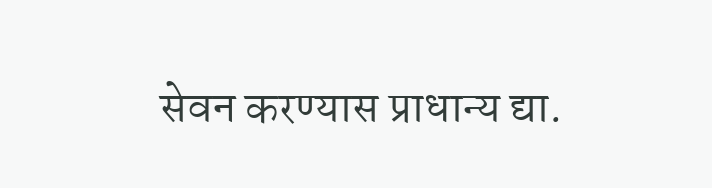सेवन करण्यास प्राधान्य द्या.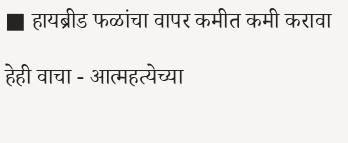■ हायब्रीड फळांचा वापर कमीत कमी करावा

हेही वाचा - आत्महत्येच्या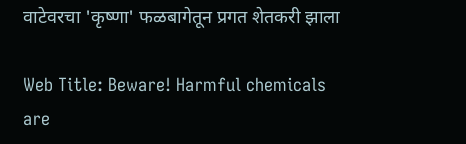वाटेवरचा 'कृष्णा' फळबागेतून प्रगत शेतकरी झाला

Web Title: Beware! Harmful chemicals are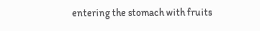entering the stomach with fruits